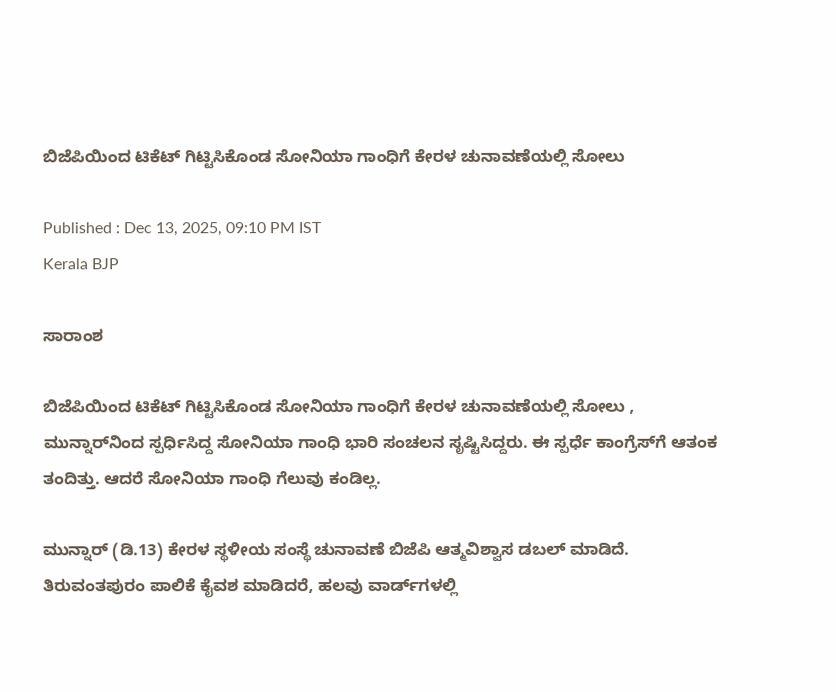ಬಿಜೆಪಿಯಿಂದ ಟಿಕೆಟ್ ಗಿಟ್ಟಿಸಿಕೊಂಡ ಸೋನಿಯಾ ಗಾಂಧಿಗೆ ಕೇರಳ ಚುನಾವಣೆಯಲ್ಲಿ ಸೋಲು

Published : Dec 13, 2025, 09:10 PM IST
Kerala BJP

ಸಾರಾಂಶ

ಬಿಜೆಪಿಯಿಂದ ಟಿಕೆಟ್ ಗಿಟ್ಟಿಸಿಕೊಂಡ ಸೋನಿಯಾ ಗಾಂಧಿಗೆ ಕೇರಳ ಚುನಾವಣೆಯಲ್ಲಿ ಸೋಲು , ಮುನ್ನಾರ್‌ನಿಂದ ಸ್ಪರ್ಧಿಸಿದ್ದ ಸೋನಿಯಾ ಗಾಂಧಿ ಭಾರಿ ಸಂಚಲನ ಸೃಷ್ಟಿಸಿದ್ದರು. ಈ ಸ್ಪರ್ಧೆ ಕಾಂಗ್ರೆಸ್‌ಗೆ ಆತಂಕ ತಂದಿತ್ತು. ಆದರೆ ಸೋನಿಯಾ ಗಾಂಧಿ ಗೆಲುವು ಕಂಡಿಲ್ಲ.

ಮುನ್ನಾರ್ (ಡಿ.13) ಕೇರಳ ಸ್ಥಳೀಯ ಸಂಸ್ಥೆ ಚುನಾವಣೆ ಬಿಜೆಪಿ ಆತ್ಮವಿಶ್ವಾಸ ಡಬಲ್ ಮಾಡಿದೆ. ತಿರುವಂತಪುರಂ ಪಾಲಿಕೆ ಕೈವಶ ಮಾಡಿದರೆ, ಹಲವು ವಾರ್ಡ್‌ಗಳಲ್ಲಿ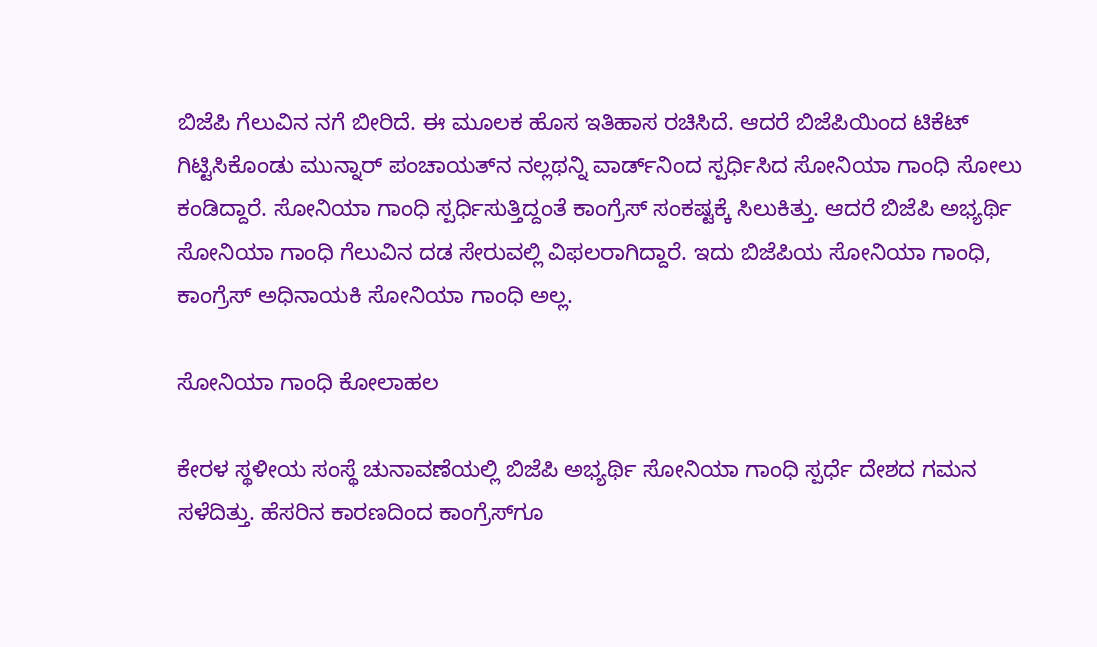ಬಿಜೆಪಿ ಗೆಲುವಿನ ನಗೆ ಬೀರಿದೆ. ಈ ಮೂಲಕ ಹೊಸ ಇತಿಹಾಸ ರಚಿಸಿದೆ. ಆದರೆ ಬಿಜೆಪಿಯಿಂದ ಟಿಕೆಟ್ ಗಿಟ್ಟಿಸಿಕೊಂಡು ಮುನ್ನಾರ್ ಪಂಚಾಯತ್‌ನ ನಲ್ಲಥನ್ನಿ ವಾರ್ಡ್‌ನಿಂದ ಸ್ಪರ್ಧಿಸಿದ ಸೋನಿಯಾ ಗಾಂಧಿ ಸೋಲು ಕಂಡಿದ್ದಾರೆ. ಸೋನಿಯಾ ಗಾಂಧಿ ಸ್ಪರ್ಧಿಸುತ್ತಿದ್ದಂತೆ ಕಾಂಗ್ರೆಸ್ ಸಂಕಷ್ಟಕ್ಕೆ ಸಿಲುಕಿತ್ತು. ಆದರೆ ಬಿಜೆಪಿ ಅಭ್ಯರ್ಥಿ ಸೋನಿಯಾ ಗಾಂಧಿ ಗೆಲುವಿನ ದಡ ಸೇರುವಲ್ಲಿ ವಿಫಲರಾಗಿದ್ದಾರೆ. ಇದು ಬಿಜೆಪಿಯ ಸೋನಿಯಾ ಗಾಂಧಿ, ಕಾಂಗ್ರೆಸ್ ಅಧಿನಾಯಕಿ ಸೋನಿಯಾ ಗಾಂಧಿ ಅಲ್ಲ.

ಸೋನಿಯಾ ಗಾಂಧಿ ಕೋಲಾಹಲ

ಕೇರಳ ಸ್ಥಳೀಯ ಸಂಸ್ಥೆ ಚುನಾವಣೆಯಲ್ಲಿ ಬಿಜೆಪಿ ಅಭ್ಯರ್ಥಿ ಸೋನಿಯಾ ಗಾಂಧಿ ಸ್ಪರ್ಧೆ ದೇಶದ ಗಮನ ಸಳೆದಿತ್ತು. ಹೆಸರಿನ ಕಾರಣದಿಂದ ಕಾಂಗ್ರೆಸ್‌ಗೂ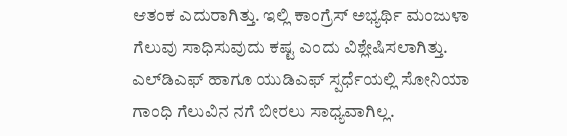ಆತಂಕ ಎದುರಾಗಿತ್ತು. ಇಲ್ಲಿ ಕಾಂಗ್ರೆಸ್‌ ಅಭ್ಯರ್ಥಿ ಮಂಜುಳಾ ಗೆಲುವು ಸಾಧಿಸುವುದು ಕಷ್ಟ ಎಂದು ವಿಶ್ಲೇಷಿಸಲಾಗಿತ್ತು. ಎಲ್‌ಡಿಎಫ್ ಹಾಗೂ ಯುಡಿಎಫ್ ಸ್ಪರ್ಧೆಯಲ್ಲಿ ಸೋನಿಯಾ ಗಾಂಧಿ ಗೆಲುವಿನ ನಗೆ ಬೀರಲು ಸಾಧ್ಯವಾಗಿಲ್ಲ.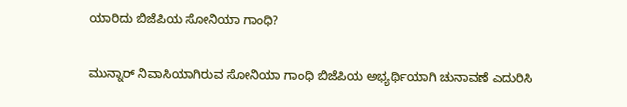ಯಾರಿದು ಬಿಜೆಪಿಯ ಸೋನಿಯಾ ಗಾಂಧಿ?

ಮುನ್ನಾರ್ ನಿವಾಸಿಯಾಗಿರುವ ಸೋನಿಯಾ ಗಾಂಧಿ ಬಿಜೆಪಿಯ ಅಭ್ಯರ್ಥಿಯಾಗಿ ಚುನಾವಣೆ ಎದುರಿಸಿ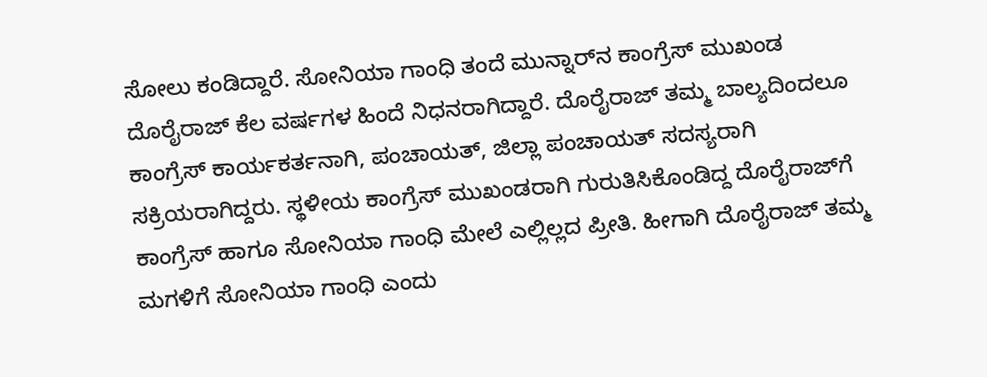ಸೋಲು ಕಂಡಿದ್ದಾರೆ. ಸೋನಿಯಾ ಗಾಂಧಿ ತಂದೆ ಮುನ್ನಾರ್‌ನ ಕಾಂಗ್ರೆಸ್ ಮುಖಂಡ ದೊರೈರಾಜ್ ಕೆಲ ವರ್ಷಗಳ ಹಿಂದೆ ನಿಧನರಾಗಿದ್ದಾರೆ. ದೊರೈರಾಜ್ ತಮ್ಮ ಬಾಲ್ಯದಿಂದಲೂ ಕಾಂಗ್ರೆಸ್ ಕಾರ್ಯಕರ್ತನಾಗಿ, ಪಂಚಾಯತ್, ಜಿಲ್ಲಾ ಪಂಚಾಯತ್ ಸದಸ್ಯರಾಗಿ ಸಕ್ರಿಯರಾಗಿದ್ದರು. ಸ್ಥಳೀಯ ಕಾಂಗ್ರೆಸ್ ಮುಖಂಡರಾಗಿ ಗುರುತಿಸಿಕೊಂಡಿದ್ದ ದೊರೈರಾಜ್‌ಗೆ ಕಾಂಗ್ರೆಸ್ ಹಾಗೂ ಸೋನಿಯಾ ಗಾಂಧಿ ಮೇಲೆ ಎಲ್ಲಿಲ್ಲದ ಪ್ರೀತಿ. ಹೀಗಾಗಿ ದೊರೈರಾಜ್ ತಮ್ಮ ಮಗಳಿಗೆ ಸೋನಿಯಾ ಗಾಂಧಿ ಎಂದು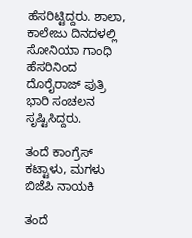ಹೆಸರಿಟ್ಟಿದ್ದರು. ಶಾಲಾ, ಕಾಲೇಜು ದಿನದಳಲ್ಲಿ ಸೋನಿಯಾ ಗಾಂಧಿ ಹೆಸರಿನಿಂದ ದೊರೈರಾಜ್ ಪುತ್ರಿ ಭಾರಿ ಸಂಚಲನ ಸೃಷ್ಟಿಸಿದ್ದರು.

ತಂದೆ ಕಾಂಗ್ರೆಸ್ ಕಟ್ಟಾಳು, ಮಗಳು ಬಿಜೆಪಿ ನಾಯಕಿ

ತಂದೆ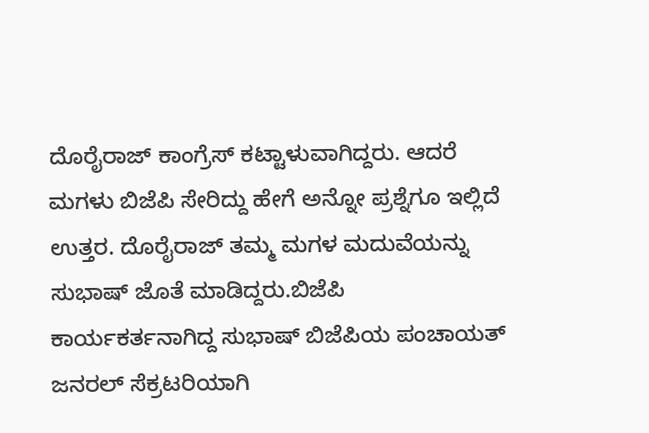ದೊರೈರಾಜ್ ಕಾಂಗ್ರೆಸ್ ಕಟ್ಟಾಳುವಾಗಿದ್ದರು. ಆದರೆ ಮಗಳು ಬಿಜೆಪಿ ಸೇರಿದ್ದು ಹೇಗೆ ಅನ್ನೋ ಪ್ರಶ್ನೆಗೂ ಇಲ್ಲಿದೆ ಉತ್ತರ. ದೊರೈರಾಜ್ ತಮ್ಮ ಮಗಳ ಮದುವೆಯನ್ನು ಸುಭಾಷ್ ಜೊತೆ ಮಾಡಿದ್ದರು.ಬಿಜೆಪಿ ಕಾರ್ಯಕರ್ತನಾಗಿದ್ದ ಸುಭಾಷ್ ಬಿಜೆಪಿಯ ಪಂಚಾಯತ್ ಜನರಲ್ ಸೆಕ್ರಟರಿಯಾಗಿ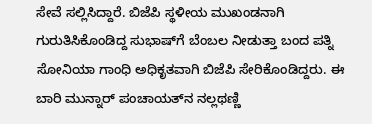ಸೇವೆ ಸಲ್ಲಿಸಿದ್ದಾರೆ. ಬಿಜೆಪಿ ಸ್ಥಳೀಯ ಮುಖಂಡನಾಗಿ ಗುರುತಿಸಿಕೊಂಡಿದ್ದ ಸುಭಾಷ್‌ಗೆ ಬೆಂಬಲ ನೀಡುತ್ತಾ ಬಂದ ಪತ್ನಿ ಸೋನಿಯಾ ಗಾಂಧಿ ಅಧಿಕೃತವಾಗಿ ಬಿಜೆಪಿ ಸೇರಿಕೊಂಡಿದ್ದರು. ಈ ಬಾರಿ ಮುನ್ನಾರ್ ಪಂಚಾಯತ್‌ನ ನಲ್ಲಥಣ್ಣಿ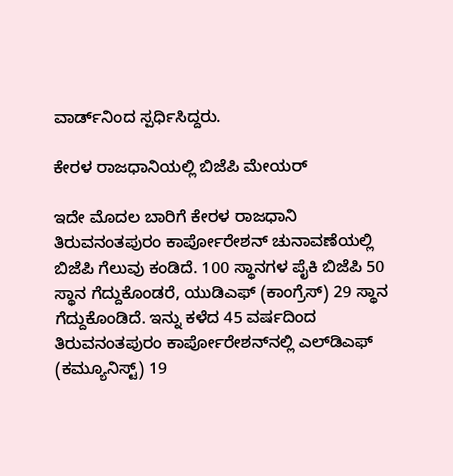ವಾರ್ಡ್‌ನಿಂದ ಸ್ಪರ್ಧಿಸಿದ್ದರು.

ಕೇರಳ ರಾಜಧಾನಿಯಲ್ಲಿ ಬಿಜೆಪಿ ಮೇಯರ್

ಇದೇ ಮೊದಲ ಬಾರಿಗೆ ಕೇರಳ ರಾಜಧಾನಿ ತಿರುವನಂತಪುರಂ ಕಾರ್ಪೋರೇಶನ್ ಚುನಾವಣೆಯಲ್ಲಿ ಬಿಜೆಪಿ ಗೆಲುವು ಕಂಡಿದೆ. 100 ಸ್ಥಾನಗಳ ಪೈಕಿ ಬಿಜೆಪಿ 50 ಸ್ಥಾನ ಗೆದ್ದುಕೊಂಡರೆ, ಯುಡಿಎಫ್ (ಕಾಂಗ್ರೆಸ್) 29 ಸ್ಥಾನ ಗೆದ್ದುಕೊಂಡಿದೆ. ಇನ್ನು ಕಳೆದ 45 ವರ್ಷದಿಂದ ತಿರುವನಂತಪುರಂ ಕಾರ್ಪೋರೇಶನ್‌ನಲ್ಲಿ ಎಲ್‌ಡಿಎಫ್ (ಕಮ್ಯೂನಿಸ್ಟ್) 19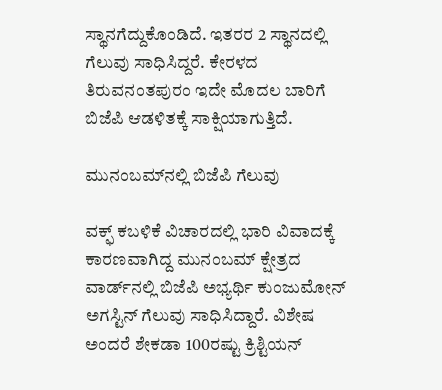ಸ್ಥಾನಗೆದ್ದುಕೊಂಡಿದೆ. ಇತರರ 2 ಸ್ಥಾನದಲ್ಲಿ ಗೆಲುವು ಸಾಧಿಸಿದ್ದರೆ. ಕೇರಳದ ತಿರುವನಂತಪುರಂ ಇದೇ ಮೊದಲ ಬಾರಿಗೆ ಬಿಜೆಪಿ ಆಡಳಿತಕ್ಕೆ ಸಾಕ್ಷಿಯಾಗುತ್ತಿದೆ.

ಮುನಂಬಮ್‌ನಲ್ಲಿ ಬಿಜೆಪಿ ಗೆಲುವು

ವಕ್ಫ್ ಕಬಳಿಕೆ ವಿಚಾರದಲ್ಲಿ ಭಾರಿ ವಿವಾದಕ್ಕೆ ಕಾರಣವಾಗಿದ್ದ ಮುನಂಬಮ್ ಕ್ಷೇತ್ರದ ವಾರ್ಡ್‌ನಲ್ಲಿ ಬಿಜೆಪಿ ಅಭ್ಯರ್ಥಿ ಕುಂಜುಮೋನ್ ಅಗಸ್ಟಿನ್ ಗೆಲುವು ಸಾಧಿಸಿದ್ದಾರೆ. ವಿಶೇಷ ಅಂದರೆ ಶೇಕಡಾ 100ರಷ್ಟು ಕ್ರಿಶ್ಟಿಯನ್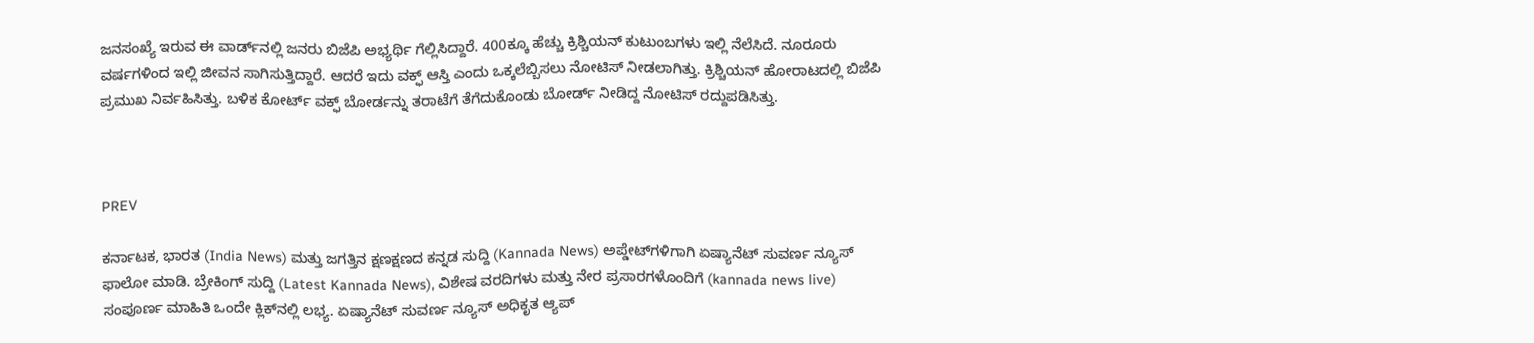ಜನಸಂಖ್ಯೆ ಇರುವ ಈ ವಾರ್ಡ್‌ನಲ್ಲಿ ಜನರು ಬಿಜೆಪಿ ಅಭ್ಯರ್ಥಿ ಗೆಲ್ಲಿಸಿದ್ದಾರೆ. 400ಕ್ಕೂ ಹೆಚ್ಚು ಕ್ರಿಶ್ಚಿಯನ್ ಕುಟುಂಬಗಳು ಇಲ್ಲಿ ನೆಲೆಸಿದೆ. ನೂರೂರು ವರ್ಷಗಳಿಂದ ಇಲ್ಲಿ ಜೀವನ ಸಾಗಿಸುತ್ತಿದ್ದಾರೆ. ಆದರೆ ಇದು ವಕ್ಫ್ ಆಸ್ತಿ ಎಂದು ಒಕ್ಕಲೆಬ್ಬಿಸಲು ನೋಟಿಸ್ ನೀಡಲಾಗಿತ್ತು. ಕ್ರಿಶ್ಚಿಯನ್ ಹೋರಾಟದಲ್ಲಿ ಬಿಜೆಪಿ ಪ್ರಮುಖ ನಿರ್ವಹಿಸಿತ್ತು. ಬಳಿಕ ಕೋರ್ಟ್ ವಕ್ಫ್ ಬೋರ್ಡನ್ನು ತರಾಟೆಗೆ ತೆಗೆದುಕೊಂಡು ಬೋರ್ಡ್ ನೀಡಿದ್ದ ನೋಟಿಸ್ ರದ್ದುಪಡಿಸಿತ್ತು.



PREV

ಕರ್ನಾಟಕ, ಭಾರತ (India News) ಮತ್ತು ಜಗತ್ತಿನ ಕ್ಷಣಕ್ಷಣದ ಕನ್ನಡ ಸುದ್ದಿ (Kannada News) ಅಪ್ಡೇಟ್‌ಗಳಿಗಾಗಿ ಏಷ್ಯಾನೆಟ್ ಸುವರ್ಣ ನ್ಯೂಸ್‌ ಫಾಲೋ ಮಾಡಿ. ಬ್ರೇಕಿಂಗ್ ಸುದ್ದಿ (Latest Kannada News), ವಿಶೇಷ ವರದಿಗಳು ಮತ್ತು ನೇರ ಪ್ರಸಾರಗಳೊಂದಿಗೆ (kannada news live) ಸಂಪೂರ್ಣ ಮಾಹಿತಿ ಒಂದೇ ಕ್ಲಿಕ್‌ನಲ್ಲಿ ಲಭ್ಯ. ಏಷ್ಯಾನೆಟ್ ಸುವರ್ಣ ನ್ಯೂಸ್ ಅಧಿಕೃತ ಆ್ಯಪ್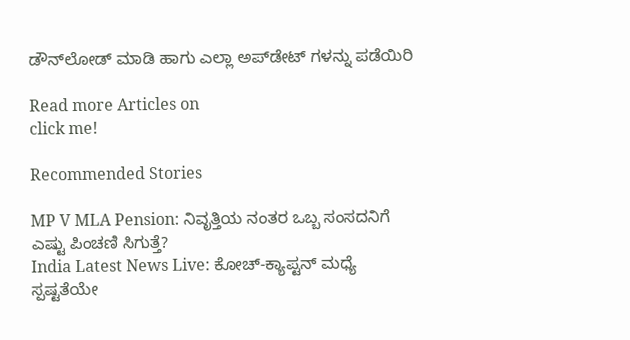ಡೌನ್‌ಲೋಡ್ ಮಾಡಿ ಹಾಗು ಎಲ್ಲಾ ಅಪ್‌ಡೇಟ್ ಗಳನ್ನು ಪಡೆಯಿರಿ

Read more Articles on
click me!

Recommended Stories

MP V MLA Pension: ನಿವೃತ್ತಿಯ ನಂತರ ಒಬ್ಬ ಸಂಸದನಿಗೆ ಎಷ್ಟು ಪಿಂಚಣಿ ಸಿಗುತ್ತೆ?
India Latest News Live: ಕೋಚ್-ಕ್ಯಾಪ್ಟನ್ ಮಧ್ಯೆ ಸ್ಪಷ್ಟತೆಯೇ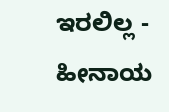ಇರಲಿಲ್ಲ - ಹೀನಾಯ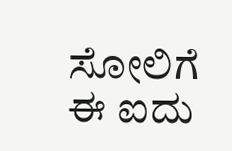ಸೋಲಿಗೆ ಈ ಐದು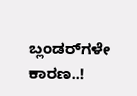ಬ್ಲಂಡರ್‍‌ಗಳೇ ಕಾರಣ..!